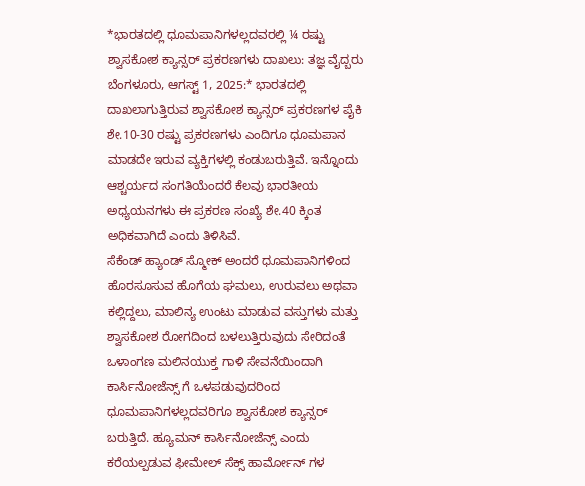*ಭಾರತದಲ್ಲಿ ಧೂಮಪಾನಿಗಳಲ್ಲದವರಲ್ಲಿ ¼ ರಷ್ಟು ಶ್ವಾಸಕೋಶ ಕ್ಯಾನ್ಸರ್ ಪ್ರಕರಣಗಳು ದಾಖಲು: ತಜ್ಞ ವೈದ್ಬರು
ಬೆಂಗಳೂರು, ಆಗಸ್ಟ್ 1, 2025:* ಭಾರತದಲ್ಲಿ ದಾಖಲಾಗುತ್ತಿರುವ ಶ್ವಾಸಕೋಶ ಕ್ಯಾನ್ಸರ್ ಪ್ರಕರಣಗಳ ಪೈಕಿ ಶೇ.10-30 ರಷ್ಟು ಪ್ರಕರಣಗಳು ಎಂದಿಗೂ ಧೂಮಪಾನ ಮಾಡದೇ ಇರುವ ವ್ಯಕ್ತಿಗಳಲ್ಲಿ ಕಂಡುಬರುತ್ತಿವೆ. ಇನ್ನೊಂದು ಆಶ್ಚರ್ಯದ ಸಂಗತಿಯೆಂದರೆ ಕೆಲವು ಭಾರತೀಯ ಅಧ್ಯಯನಗಳು ಈ ಪ್ರಕರಣ ಸಂಖ್ಯೆ ಶೇ.40 ಕ್ಕಿಂತ ಅಧಿಕವಾಗಿದೆ ಎಂದು ತಿಳಿಸಿವೆ.
ಸೆಕೆಂಡ್ ಹ್ಯಾಂಡ್ ಸ್ಮೋಕ್ ಅಂದರೆ ಧೂಮಪಾನಿಗಳಿಂದ ಹೊರಸೂಸುವ ಹೊಗೆಯ ಘಮಲು, ಉರುವಲು ಅಥವಾ ಕಲ್ಲಿದ್ದಲು, ಮಾಲಿನ್ಯ ಉಂಟು ಮಾಡುವ ವಸ್ತುಗಳು ಮತ್ತು ಶ್ವಾಸಕೋಶ ರೋಗದಿಂದ ಬಳಲುತ್ತಿರುವುದು ಸೇರಿದಂತೆ ಒಳಾಂಗಣ ಮಲಿನಯುಕ್ತ ಗಾಳಿ ಸೇವನೆಯಿಂದಾಗಿ ಕಾರ್ಸಿನೋಜೆನ್ಸ್ ಗೆ ಒಳಪಡುವುದರಿಂದ ಧೂಮಪಾನಿಗಳಲ್ಲದವರಿಗೂ ಶ್ವಾಸಕೋಶ ಕ್ಯಾನ್ಸರ್ ಬರುತ್ತಿದೆ. ಹ್ಯೂಮನ್ ಕಾರ್ಸಿನೋಜೆನ್ಸ್ ಎಂದು ಕರೆಯಲ್ಪಡುವ ಫೀಮೇಲ್ ಸೆಕ್ಸ್ ಹಾರ್ಮೋನ್ ಗಳ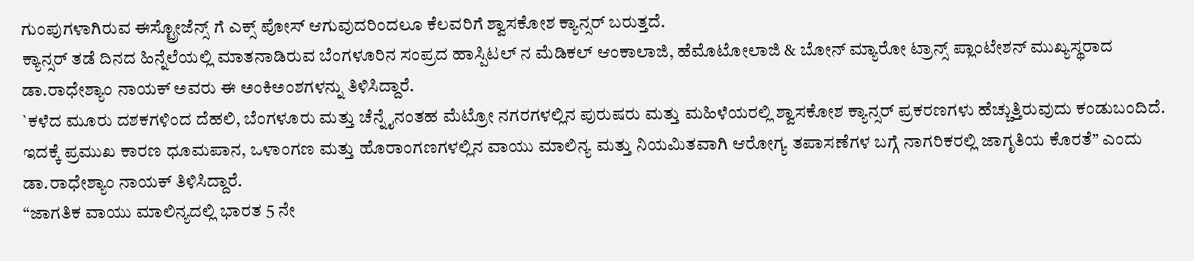ಗುಂಪುಗಳಾಗಿರುವ ಈಸ್ಟ್ರೋಜೆನ್ಸ್ ಗೆ ಎಕ್ಸ್ ಪೋಸ್ ಆಗುವುದರಿಂದಲೂ ಕೆಲವರಿಗೆ ಶ್ವಾಸಕೋಶ ಕ್ಯಾನ್ಸರ್ ಬರುತ್ತದೆ.
ಕ್ಯಾನ್ಸರ್ ತಡೆ ದಿನದ ಹಿನ್ನೆಲೆಯಲ್ಲಿ ಮಾತನಾಡಿರುವ ಬೆಂಗಳೂರಿನ ಸಂಪ್ರದ ಹಾಸ್ಪಿಟಲ್ ನ ಮೆಡಿಕಲ್ ಆಂಕಾಲಾಜಿ, ಹೆಮೊಟೋಲಾಜಿ & ಬೋನ್ ಮ್ಯಾರೋ ಟ್ರಾನ್ಸ್ ಪ್ಲಾಂಟೇಶನ್ ಮುಖ್ಯಸ್ಥರಾದ ಡಾ.ರಾಧೇಶ್ಯಾಂ ನಾಯಕ್ ಅವರು ಈ ಅಂಕಿಅಂಶಗಳನ್ನು ತಿಳಿಸಿದ್ದಾರೆ.
`ಕಳೆದ ಮೂರು ದಶಕಗಳಿಂದ ದೆಹಲಿ, ಬೆಂಗಳೂರು ಮತ್ತು ಚೆನ್ನೈನಂತಹ ಮೆಟ್ರೋ ನಗರಗಳಲ್ಲಿನ ಪುರುಷರು ಮತ್ತು ಮಹಿಳೆಯರಲ್ಲಿ ಶ್ವಾಸಕೋಶ ಕ್ಯಾನ್ಸರ್ ಪ್ರಕರಣಗಳು ಹೆಚ್ಚುತ್ತಿರುವುದು ಕಂಡುಬಂದಿದೆ. ಇದಕ್ಕೆ ಪ್ರಮುಖ ಕಾರಣ ಧೂಮಪಾನ, ಒಳಾಂಗಣ ಮತ್ತು ಹೊರಾಂಗಣಗಳಲ್ಲಿನ ವಾಯು ಮಾಲಿನ್ಯ ಮತ್ತು ನಿಯಮಿತವಾಗಿ ಆರೋಗ್ಯ ತಪಾಸಣೆಗಳ ಬಗ್ಗೆ ನಾಗರಿಕರಲ್ಲಿ ಜಾಗೃತಿಯ ಕೊರತೆ’’ ಎಂದು ಡಾ.ರಾಧೇಶ್ಯಾಂ ನಾಯಕ್ ತಿಳಿಸಿದ್ದಾರೆ.
“ಜಾಗತಿಕ ವಾಯು ಮಾಲಿನ್ಯದಲ್ಲಿ ಭಾರತ 5 ನೇ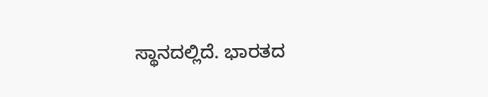ಸ್ಥಾನದಲ್ಲಿದೆ. ಭಾರತದ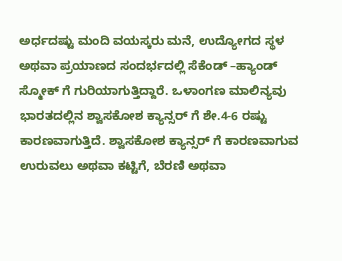ಅರ್ಧದಷ್ಟು ಮಂದಿ ವಯಸ್ಕರು ಮನೆ, ಉದ್ಯೋಗದ ಸ್ಥಳ ಅಥವಾ ಪ್ರಯಾಣದ ಸಂದರ್ಭದಲ್ಲಿ ಸೆಕೆಂಡ್ –ಹ್ಯಾಂಡ್ ಸ್ಮೋಕ್ ಗೆ ಗುರಿಯಾಗುತ್ತಿದ್ದಾರೆ. ಒಳಾಂಗಣ ಮಾಲಿನ್ಯವು ಭಾರತದಲ್ಲಿನ ಶ್ವಾಸಕೋಶ ಕ್ಯಾನ್ಸರ್ ಗೆ ಶೇ.4-6 ರಷ್ಟು ಕಾರಣವಾಗುತ್ತಿದೆ. ಶ್ವಾಸಕೋಶ ಕ್ಯಾನ್ಸರ್ ಗೆ ಕಾರಣವಾಗುವ ಉರುವಲು ಅಥವಾ ಕಟ್ಟಿಗೆ, ಬೆರಣಿ ಅಥವಾ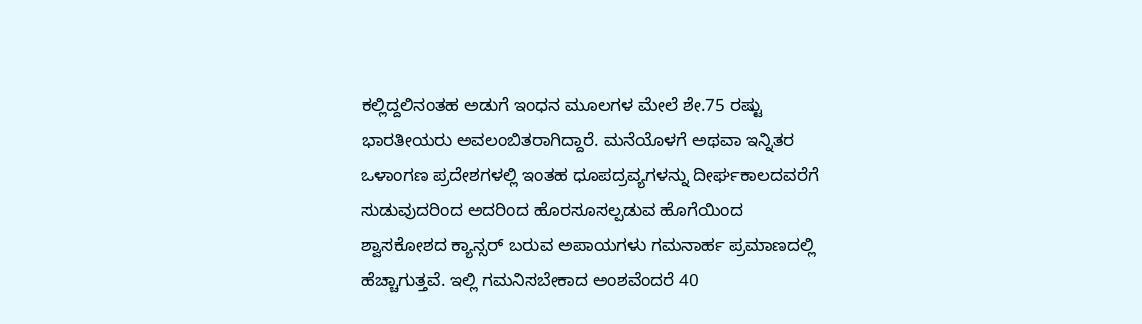ಕಲ್ಲಿದ್ದಲಿನಂತಹ ಅಡುಗೆ ಇಂಧನ ಮೂಲಗಳ ಮೇಲೆ ಶೇ.75 ರಷ್ಟು ಭಾರತೀಯರು ಅವಲಂಬಿತರಾಗಿದ್ದಾರೆ. ಮನೆಯೊಳಗೆ ಅಥವಾ ಇನ್ನಿತರ ಒಳಾಂಗಣ ಪ್ರದೇಶಗಳಲ್ಲಿ ಇಂತಹ ಧೂಪದ್ರವ್ಯಗಳನ್ನು ದೀರ್ಘಕಾಲದವರೆಗೆ ಸುಡುವುದರಿಂದ ಅದರಿಂದ ಹೊರಸೂಸಲ್ಪಡುವ ಹೊಗೆಯಿಂದ ಶ್ವಾಸಕೋಶದ ಕ್ಯಾನ್ಸರ್ ಬರುವ ಅಪಾಯಗಳು ಗಮನಾರ್ಹ ಪ್ರಮಾಣದಲ್ಲಿ ಹೆಚ್ಚಾಗುತ್ತವೆ. ಇಲ್ಲಿ ಗಮನಿಸಬೇಕಾದ ಅಂಶವೆಂದರೆ 40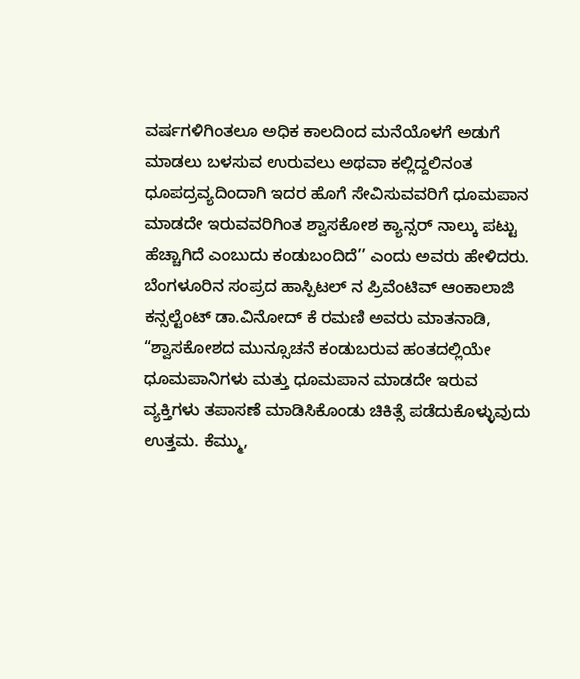ವರ್ಷಗಳಿಗಿಂತಲೂ ಅಧಿಕ ಕಾಲದಿಂದ ಮನೆಯೊಳಗೆ ಅಡುಗೆ ಮಾಡಲು ಬಳಸುವ ಉರುವಲು ಅಥವಾ ಕಲ್ಲಿದ್ದಲಿನಂತ ಧೂಪದ್ರವ್ಯದಿಂದಾಗಿ ಇದರ ಹೊಗೆ ಸೇವಿಸುವವರಿಗೆ ಧೂಮಪಾನ ಮಾಡದೇ ಇರುವವರಿಗಿಂತ ಶ್ವಾಸಕೋಶ ಕ್ಯಾನ್ಸರ್ ನಾಲ್ಕು ಪಟ್ಟು ಹೆಚ್ಚಾಗಿದೆ ಎಂಬುದು ಕಂಡುಬಂದಿದೆ’’ ಎಂದು ಅವರು ಹೇಳಿದರು.
ಬೆಂಗಳೂರಿನ ಸಂಪ್ರದ ಹಾಸ್ಪಿಟಲ್ ನ ಪ್ರಿವೆಂಟಿವ್ ಆಂಕಾಲಾಜಿ ಕನ್ಸಲ್ಟೆಂಟ್ ಡಾ.ವಿನೋದ್ ಕೆ ರಮಣಿ ಅವರು ಮಾತನಾಡಿ, “ಶ್ವಾಸಕೋಶದ ಮುನ್ಸೂಚನೆ ಕಂಡುಬರುವ ಹಂತದಲ್ಲಿಯೇ ಧೂಮಪಾನಿಗಳು ಮತ್ತು ಧೂಮಪಾನ ಮಾಡದೇ ಇರುವ ವ್ಯಕ್ತಿಗಳು ತಪಾಸಣೆ ಮಾಡಿಸಿಕೊಂಡು ಚಿಕಿತ್ಸೆ ಪಡೆದುಕೊಳ್ಳುವುದು ಉತ್ತಮ. ಕೆಮ್ಮು,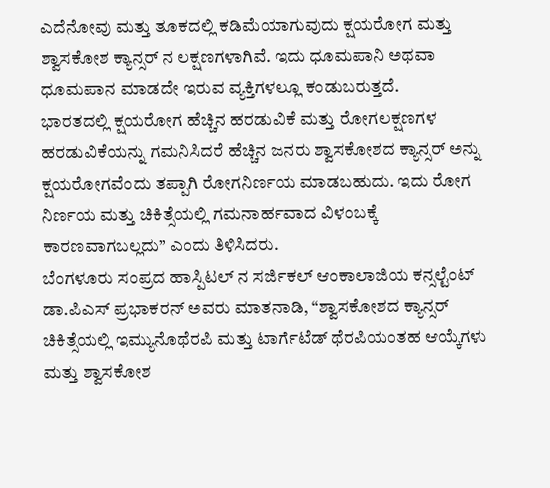ಎದೆನೋವು ಮತ್ತು ತೂಕದಲ್ಲಿ ಕಡಿಮೆಯಾಗುವುದು ಕ್ಷಯರೋಗ ಮತ್ತು ಶ್ವಾಸಕೋಶ ಕ್ಯಾನ್ಸರ್ ನ ಲಕ್ಷಣಗಳಾಗಿವೆ. ಇದು ಧೂಮಪಾನಿ ಅಥವಾ ಧೂಮಪಾನ ಮಾಡದೇ ಇರುವ ವ್ಯಕ್ತಿಗಳಲ್ಲೂ ಕಂಡುಬರುತ್ತದೆ.
ಭಾರತದಲ್ಲಿ ಕ್ಷಯರೋಗ ಹೆಚ್ಚಿನ ಹರಡುವಿಕೆ ಮತ್ತು ರೋಗಲಕ್ಷಣಗಳ ಹರಡುವಿಕೆಯನ್ನು ಗಮನಿಸಿದರೆ ಹೆಚ್ಚಿನ ಜನರು ಶ್ವಾಸಕೋಶದ ಕ್ಯಾನ್ಸರ್ ಅನ್ನು ಕ್ಷಯರೋಗವೆಂದು ತಪ್ಪಾಗಿ ರೋಗನಿರ್ಣಯ ಮಾಡಬಹುದು. ಇದು ರೋಗ ನಿರ್ಣಯ ಮತ್ತು ಚಿಕಿತ್ಸೆಯಲ್ಲಿ ಗಮನಾರ್ಹವಾದ ವಿಳಂಬಕ್ಕೆ ಕಾರಣವಾಗಬಲ್ಲದು’’ ಎಂದು ತಿಳಿಸಿದರು.
ಬೆಂಗಳೂರು ಸಂಪ್ರದ ಹಾಸ್ಪಿಟಲ್ ನ ಸರ್ಜಿಕಲ್ ಆಂಕಾಲಾಜಿಯ ಕನ್ಸಲ್ಟೆಂಟ್ ಡಾ.ಪಿಎಸ್ ಪ್ರಭಾಕರನ್ ಅವರು ಮಾತನಾಡಿ, “ಶ್ವಾಸಕೋಶದ ಕ್ಯಾನ್ಸರ್ ಚಿಕಿತ್ಸೆಯಲ್ಲಿ ಇಮ್ಯುನೊಥೆರಪಿ ಮತ್ತು ಟಾರ್ಗೆಟೆಡ್ ಥೆರಪಿಯಂತಹ ಆಯ್ಕೆಗಳು ಮತ್ತು ಶ್ವಾಸಕೋಶ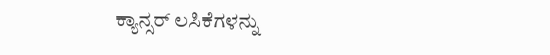ಕ್ಯಾನ್ಸರ್ ಲಸಿಕೆಗಳನ್ನು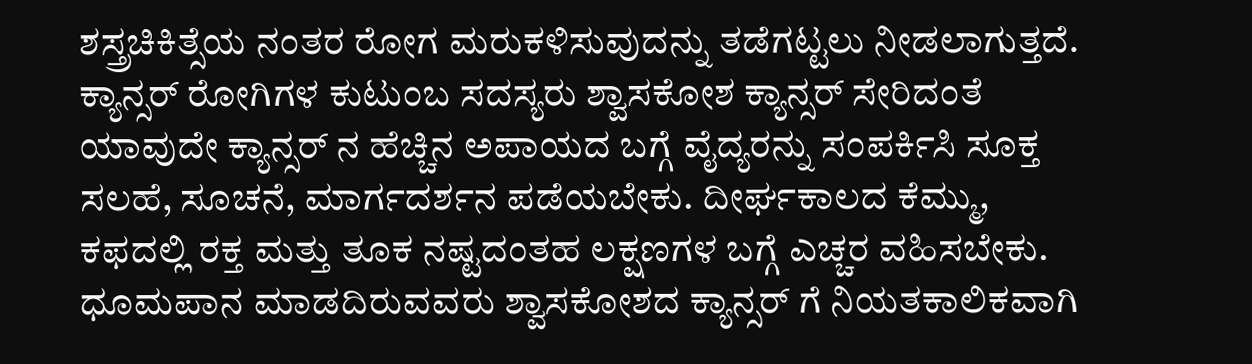ಶಸ್ತ್ರಚಿಕಿತ್ಸೆಯ ನಂತರ ರೋಗ ಮರುಕಳಿಸುವುದನ್ನು ತಡೆಗಟ್ಟಲು ನೀಡಲಾಗುತ್ತದೆ. ಕ್ಯಾನ್ಸರ್ ರೋಗಿಗಳ ಕುಟುಂಬ ಸದಸ್ಯರು ಶ್ವಾಸಕೋಶ ಕ್ಯಾನ್ಸರ್ ಸೇರಿದಂತೆ ಯಾವುದೇ ಕ್ಯಾನ್ಸರ್ ನ ಹೆಚ್ಚಿನ ಅಪಾಯದ ಬಗ್ಗೆ ವೈದ್ಯರನ್ನು ಸಂಪರ್ಕಿಸಿ ಸೂಕ್ತ ಸಲಹೆ, ಸೂಚನೆ, ಮಾರ್ಗದರ್ಶನ ಪಡೆಯಬೇಕು. ದೀರ್ಘಕಾಲದ ಕೆಮ್ಮು, ಕಫದಲ್ಲಿ ರಕ್ತ ಮತ್ತು ತೂಕ ನಷ್ಟದಂತಹ ಲಕ್ಷಣಗಳ ಬಗ್ಗೆ ಎಚ್ಚರ ವಹಿಸಬೇಕು. ಧೂಮಪಾನ ಮಾಡದಿರುವವರು ಶ್ವಾಸಕೋಶದ ಕ್ಯಾನ್ಸರ್ ಗೆ ನಿಯತಕಾಲಿಕವಾಗಿ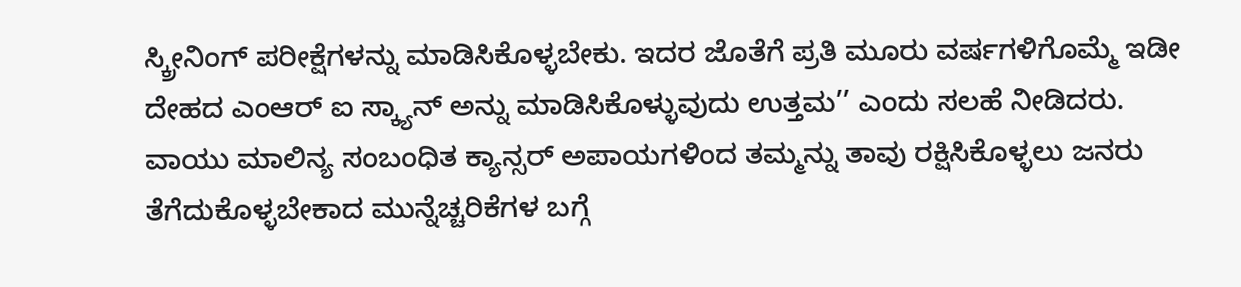ಸ್ಕ್ರೀನಿಂಗ್ ಪರೀಕ್ಷೆಗಳನ್ನು ಮಾಡಿಸಿಕೊಳ್ಳಬೇಕು. ಇದರ ಜೊತೆಗೆ ಪ್ರತಿ ಮೂರು ವರ್ಷಗಳಿಗೊಮ್ಮೆ ಇಡೀ ದೇಹದ ಎಂಆರ್ ಐ ಸ್ಕ್ಯಾನ್ ಅನ್ನು ಮಾಡಿಸಿಕೊಳ್ಳುವುದು ಉತ್ತಮ’’ ಎಂದು ಸಲಹೆ ನೀಡಿದರು.
ವಾಯು ಮಾಲಿನ್ಯ ಸಂಬಂಧಿತ ಕ್ಯಾನ್ಸರ್ ಅಪಾಯಗಳಿಂದ ತಮ್ಮನ್ನು ತಾವು ರಕ್ಷಿಸಿಕೊಳ್ಳಲು ಜನರು ತೆಗೆದುಕೊಳ್ಳಬೇಕಾದ ಮುನ್ನೆಚ್ಚರಿಕೆಗಳ ಬಗ್ಗೆ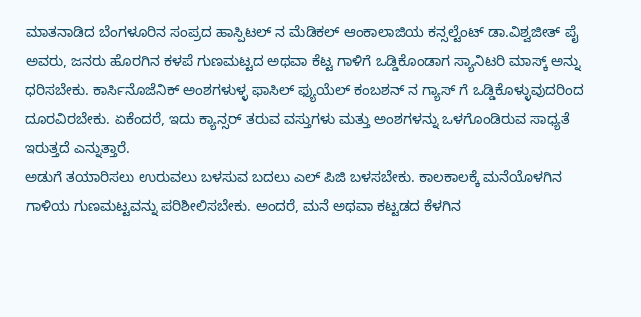ಮಾತನಾಡಿದ ಬೆಂಗಳೂರಿನ ಸಂಪ್ರದ ಹಾಸ್ಪಿಟಲ್ ನ ಮೆಡಿಕಲ್ ಆಂಕಾಲಾಜಿಯ ಕನ್ಸಲ್ಟೆಂಟ್ ಡಾ.ವಿಶ್ವಜೀತ್ ಪೈ ಅವರು, ಜನರು ಹೊರಗಿನ ಕಳಪೆ ಗುಣಮಟ್ಟದ ಅಥವಾ ಕೆಟ್ಟ ಗಾಳಿಗೆ ಒಡ್ಡಿಕೊಂಡಾಗ ಸ್ಯಾನಿಟರಿ ಮಾಸ್ಕ್ ಅನ್ನು ಧರಿಸಬೇಕು. ಕಾರ್ಸಿನೊಜೆನಿಕ್ ಅಂಶಗಳುಳ್ಳ ಫಾಸಿಲ್ ಫ್ಯುಯೆಲ್ ಕಂಬಶನ್ ನ ಗ್ಯಾಸ್ ಗೆ ಒಡ್ಡಿಕೊಳ್ಳುವುದರಿಂದ ದೂರವಿರಬೇಕು. ಏಕೆಂದರೆ, ಇದು ಕ್ಯಾನ್ಸರ್ ತರುವ ವಸ್ತುಗಳು ಮತ್ತು ಅಂಶಗಳನ್ನು ಒಳಗೊಂಡಿರುವ ಸಾಧ್ಯತೆ ಇರುತ್ತದೆ ಎನ್ನುತ್ತಾರೆ.
ಅಡುಗೆ ತಯಾರಿಸಲು ಉರುವಲು ಬಳಸುವ ಬದಲು ಎಲ್ ಪಿಜಿ ಬಳಸಬೇಕು. ಕಾಲಕಾಲಕ್ಕೆ ಮನೆಯೊಳಗಿನ ಗಾಳಿಯ ಗುಣಮಟ್ಟವನ್ನು ಪರಿಶೀಲಿಸಬೇಕು. ಅಂದರೆ, ಮನೆ ಅಥವಾ ಕಟ್ಟಡದ ಕೆಳಗಿನ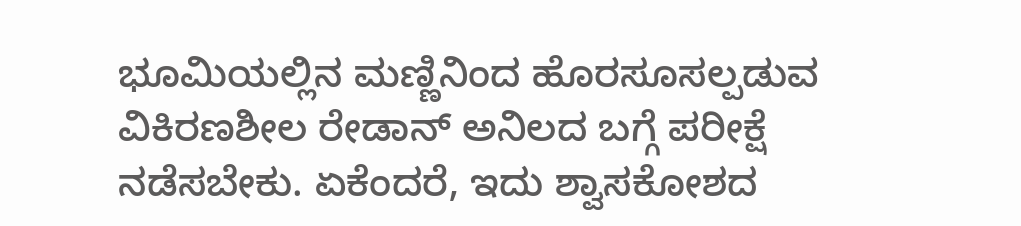ಭೂಮಿಯಲ್ಲಿನ ಮಣ್ಣಿನಿಂದ ಹೊರಸೂಸಲ್ಪಡುವ ವಿಕಿರಣಶೀಲ ರೇಡಾನ್ ಅನಿಲದ ಬಗ್ಗೆ ಪರೀಕ್ಷೆ ನಡೆಸಬೇಕು. ಏಕೆಂದರೆ, ಇದು ಶ್ವಾಸಕೋಶದ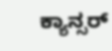ಕ್ಯಾನ್ಸರ್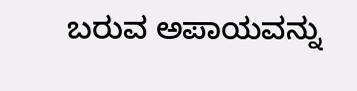ಬರುವ ಅಪಾಯವನ್ನು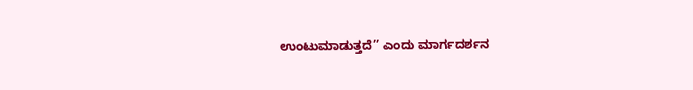ಉಂಟುಮಾಡುತ್ತದೆ’’ ಎಂದು ಮಾರ್ಗದರ್ಶನ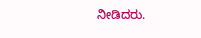ನೀಡಿದರು.